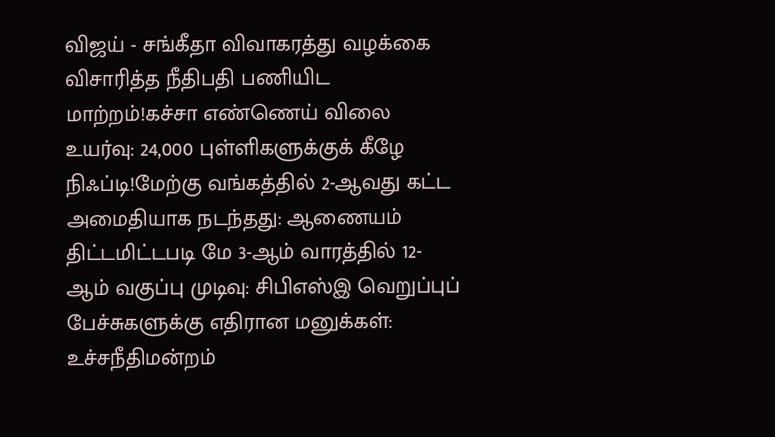விஜய் - சங்கீதா விவாகரத்து வழக்கை விசாரித்த நீதிபதி பணியிட மாற்றம்!கச்சா எண்ணெய் விலை உயர்வு: 24,000 புள்ளிகளுக்குக் கீழே நிஃப்டி!மேற்கு வங்கத்தில் 2-ஆவது கட்ட அமைதியாக நடந்தது: ஆணையம் திட்டமிட்டபடி மே 3-ஆம் வாரத்தில் 12-ஆம் வகுப்பு முடிவு: சிபிஎஸ்இ வெறுப்புப் பேச்சுகளுக்கு எதிரான மனுக்கள்: உச்சநீதிமன்றம்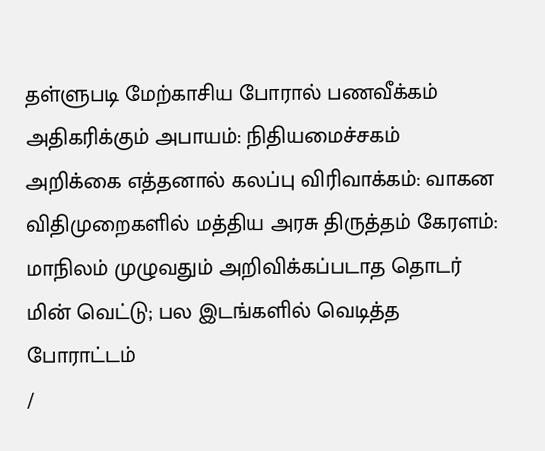தள்ளுபடி மேற்காசிய போரால் பணவீக்கம் அதிகரிக்கும் அபாயம்: நிதியமைச்சகம் அறிக்கை எத்தனால் கலப்பு விரிவாக்கம்: வாகன விதிமுறைகளில் மத்திய அரசு திருத்தம் கேரளம்: மாநிலம் முழுவதும் அறிவிக்கப்படாத தொடர் மின் வெட்டு; பல இடங்களில் வெடித்த போராட்டம்
/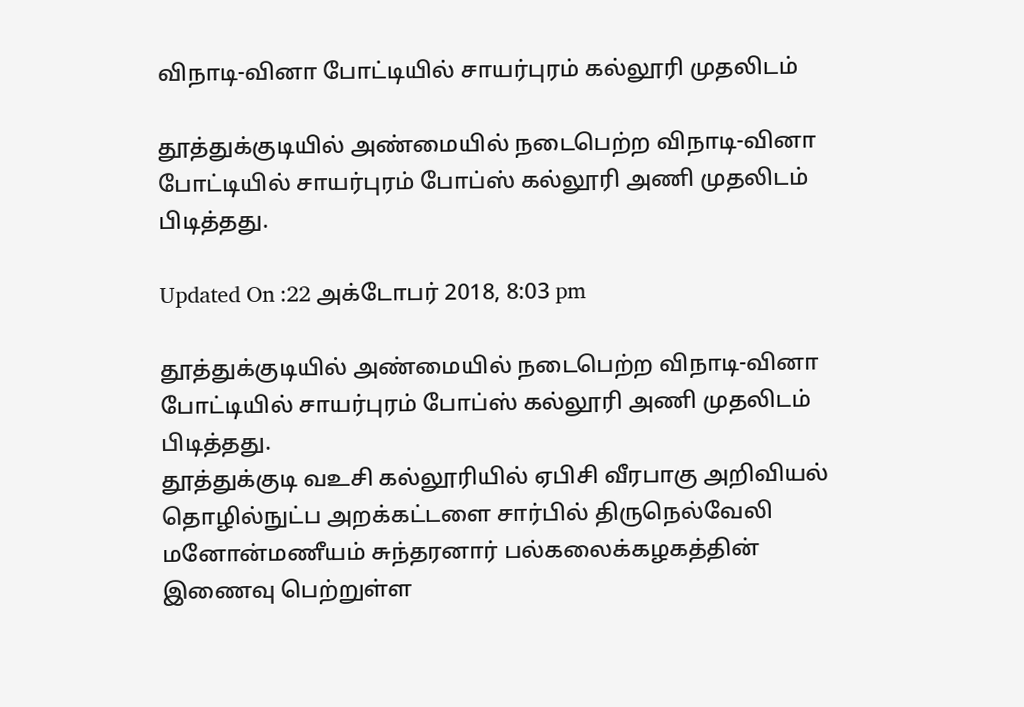விநாடி-வினா போட்டியில் சாயர்புரம் கல்லூரி முதலிடம்

தூத்துக்குடியில் அண்மையில் நடைபெற்ற விநாடி-வினா போட்டியில் சாயர்புரம் போப்ஸ் கல்லூரி அணி முதலிடம் பிடித்தது.

Updated On :22 அக்டோபர் 2018, 8:03 pm

தூத்துக்குடியில் அண்மையில் நடைபெற்ற விநாடி-வினா போட்டியில் சாயர்புரம் போப்ஸ் கல்லூரி அணி முதலிடம் பிடித்தது.
தூத்துக்குடி வஉசி கல்லூரியில் ஏபிசி வீரபாகு அறிவியல் தொழில்நுட்ப அறக்கட்டளை சார்பில் திருநெல்வேலி மனோன்மணீயம் சுந்தரனார் பல்கலைக்கழகத்தின் இணைவு பெற்றுள்ள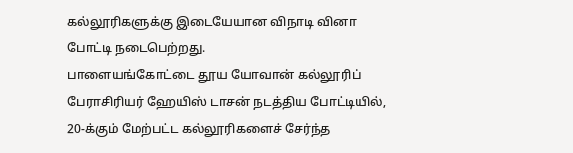கல்லூரிகளுக்கு இடையேயான விநாடி வினா போட்டி நடைபெற்றது.
பாளையங்கோட்டை தூய யோவான் கல்லூரிப் பேராசிரியர் ஹேயிஸ் டாசன் நடத்திய போட்டியில், 20-க்கும் மேற்பட்ட கல்லூரிகளைச் சேர்ந்த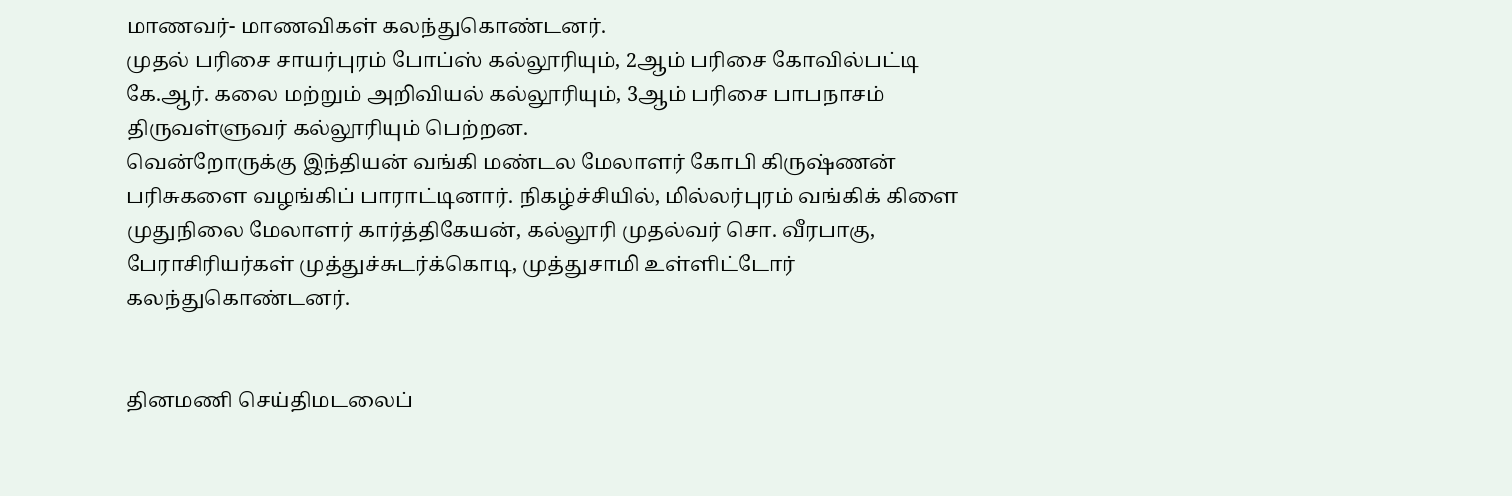மாணவர்- மாணவிகள் கலந்துகொண்டனர்.
முதல் பரிசை சாயர்புரம் போப்ஸ் கல்லூரியும், 2ஆம் பரிசை கோவில்பட்டி கே.ஆர். கலை மற்றும் அறிவியல் கல்லூரியும், 3ஆம் பரிசை பாபநாசம் திருவள்ளுவர் கல்லூரியும் பெற்றன.
வென்றோருக்கு இந்தியன் வங்கி மண்டல மேலாளர் கோபி கிருஷ்ணன் பரிசுகளை வழங்கிப் பாராட்டினார். நிகழ்ச்சியில், மில்லர்புரம் வங்கிக் கிளை முதுநிலை மேலாளர் கார்த்திகேயன், கல்லூரி முதல்வர் சொ. வீரபாகு, பேராசிரியர்கள் முத்துச்சுடர்க்கொடி, முத்துசாமி உள்ளிட்டோர் கலந்துகொண்டனர்.


தினமணி செய்திமடலைப்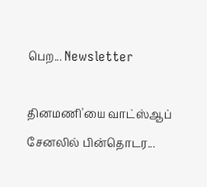பெற... Newsletter

தினமணி'யை வாட்ஸ்ஆப் சேனலில் பின்தொடர...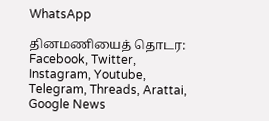WhatsApp

தினமணியைத் தொடர: Facebook, Twitter, Instagram, Youtube, Telegram, Threads, Arattai, Google News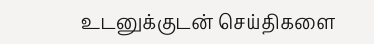உடனுக்குடன் செய்திகளை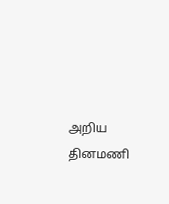அறிய தினமணி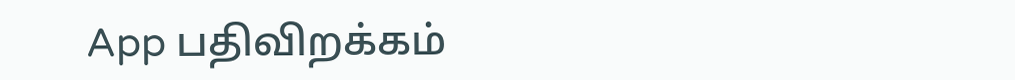App பதிவிறக்கம்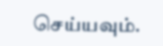செய்யவும்.